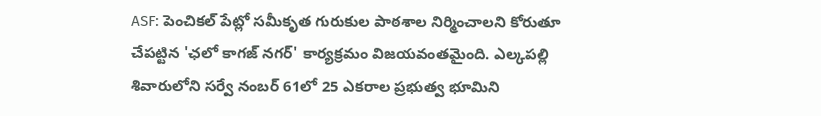ASF: పెంచికల్ పేట్లో సమీకృత గురుకుల పాఠశాల నిర్మించాలని కోరుతూ చేపట్టిన 'ఛలో కాగజ్ నగర్' కార్యక్రమం విజయవంతమైంది. ఎల్కపల్లి శివారులోని సర్వే నంబర్ 61లో 25 ఎకరాల ప్రభుత్వ భూమిని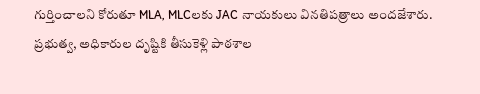గుర్తించాలని కోరుతూ MLA, MLCలకు JAC నాయకులు వినతిపత్రాలు అందజేశారు. ప్రభుత్వ, అధికారుల దృష్టికి తీసుకెళ్లి పాఠశాల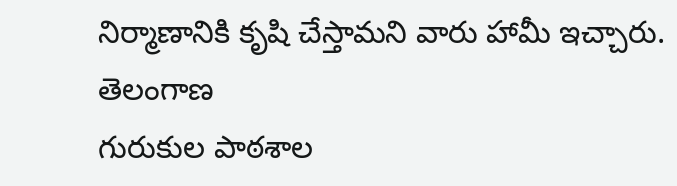నిర్మాణానికి కృషి చేస్తామని వారు హామీ ఇచ్చారు.
తెలంగాణ
గురుకుల పాఠశాల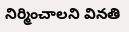నిర్మించాలని వినతి